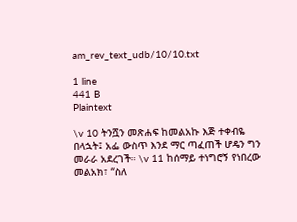am_rev_text_udb/10/10.txt

1 line
441 B
Plaintext

\v 10 ትንሿን መጽሐፍ ከመልአኩ እጅ ተቀብዬ በላኋት፤ አፌ ውስጥ እንደ ማር ጣፈጠች ሆዴን ግን መራራ አደረገች። \v 11 ከሰማይ ተነግሮኝ የነበረው መልአክ፣ “ስለ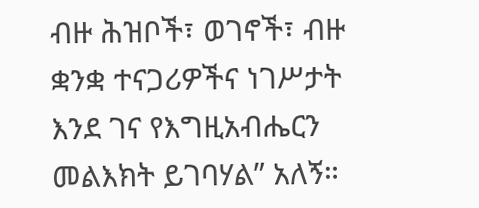ብዙ ሕዝቦች፣ ወገኖች፣ ብዙ ቋንቋ ተናጋሪዎችና ነገሥታት እንደ ገና የእግዚአብሔርን መልእክት ይገባሃል” አለኝ።